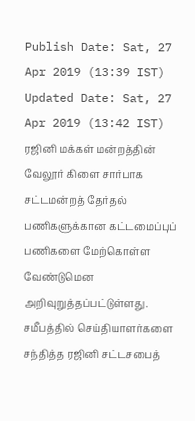Publish Date: Sat, 27 Apr 2019 (13:39 IST)
Updated Date: Sat, 27 Apr 2019 (13:42 IST)
ரஜினி மக்கள் மன்றத்தின் வேலூர் கிளை சார்பாக சட்டமன்றத் தேர்தல் பணிகளுக்கான கட்டமைப்புப் பணிகளை மேற்கொள்ள வேண்டுமென அறிவுறுத்தப்பட்டுள்ளது.
சமீபத்தில் செய்தியாளர்களை சந்தித்த ரஜினி சட்டசபைத்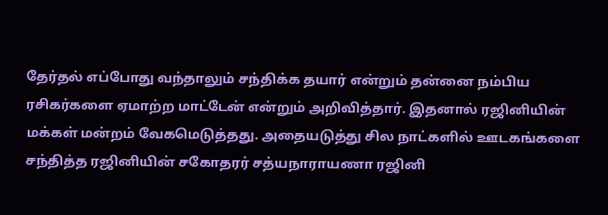தேர்தல் எப்போது வந்தாலும் சந்திக்க தயார் என்றும் தன்னை நம்பிய ரசிகர்களை ஏமாற்ற மாட்டேன் என்றும் அறிவித்தார். இதனால் ரஜினியின் மக்கள் மன்றம் வேகமெடுத்தது. அதையடுத்து சில நாட்களில் ஊடகங்களை சந்தித்த ரஜினியின் சகோதரர் சத்யநாராயணா ரஜினி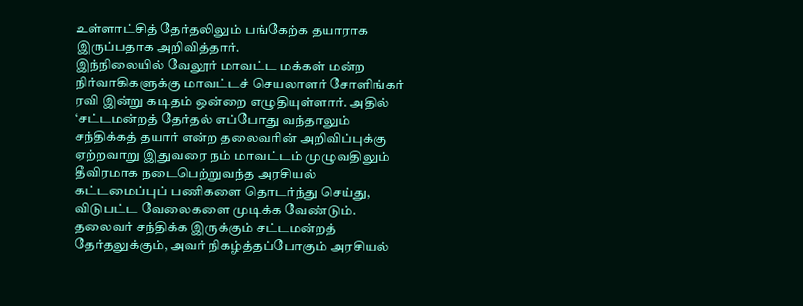உள்ளாட்சித் தேர்தலிலும் பங்கேற்க தயாராக இருப்பதாக அறிவித்தார்.
இந்நிலையில் வேலூர் மாவட்ட மக்கள் மன்ற நிர்வாகிகளுக்கு மாவட்டச் செயலாளர் சோளிங்கர் ரவி இன்று கடிதம் ஒன்றை எழுதியுள்ளார். அதில் ‘சட்டமன்றத் தேர்தல் எப்போது வந்தாலும் சந்திக்கத் தயார் என்ற தலைவரின் அறிவிப்புக்கு ஏற்றவாறு இதுவரை நம் மாவட்டம் முழுவதிலும் தீவிரமாக நடைபெற்றுவந்த அரசியல் கட்டமைப்புப் பணிகளை தொடர்ந்து செய்து, விடுபட்ட வேலைகளை முடிக்க வேண்டும். தலைவர் சந்திக்க இருக்கும் சட்டமன்றத் தேர்தலுக்கும், அவர் நிகழ்த்தப்போகும் அரசியல்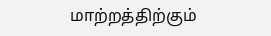மாற்றத்திற்கும்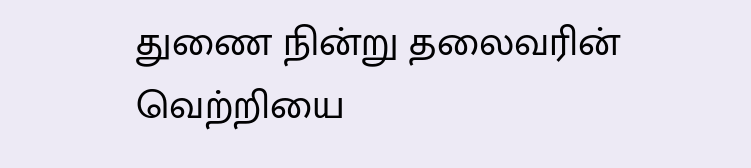துணை நின்று தலைவரின் வெற்றியை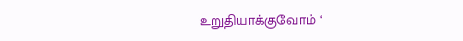உறுதியாக்குவோம் ‘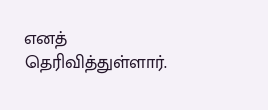எனத் தெரிவித்துள்ளார்.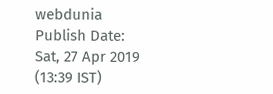webdunia
Publish Date: Sat, 27 Apr 2019 (13:39 IST)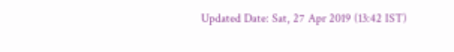Updated Date: Sat, 27 Apr 2019 (13:42 IST)